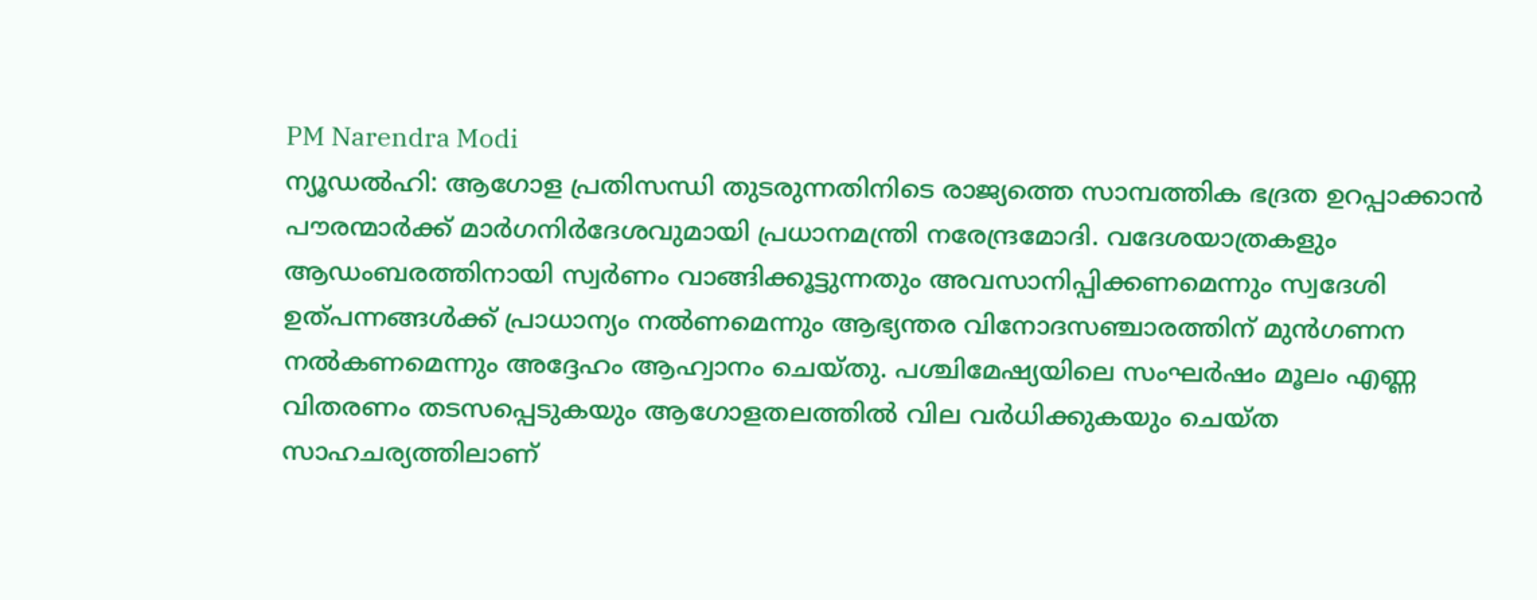PM Narendra Modi
ന്യൂഡൽഹി: ആഗോള പ്രതിസന്ധി തുടരുന്നതിനിടെ രാജ്യത്തെ സാമ്പത്തിക ഭദ്രത ഉറപ്പാക്കാൻ പൗരന്മാർക്ക് മാർഗനിർദേശവുമായി പ്രധാനമന്ത്രി നരേന്ദ്രമോദി. വദേശയാത്രകളും ആഡംബരത്തിനായി സ്വർണം വാങ്ങിക്കൂട്ടുന്നതും അവസാനിപ്പിക്കണമെന്നും സ്വദേശി ഉത്പന്നങ്ങൾക്ക് പ്രാധാന്യം നൽണമെന്നും ആഭ്യന്തര വിനോദസഞ്ചാരത്തിന് മുൻഗണന നൽകണമെന്നും അദ്ദേഹം ആഹ്വാനം ചെയ്തു. പശ്ചിമേഷ്യയിലെ സംഘർഷം മൂലം എണ്ണ വിതരണം തടസപ്പെടുകയും ആഗോളതലത്തിൽ വില വർധിക്കുകയും ചെയ്ത സാഹചര്യത്തിലാണ്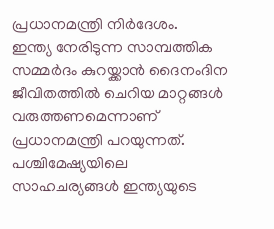പ്രധാനമന്ത്രി നിർദേശം.
ഇന്ത്യ നേരിടുന്ന സാമ്പത്തിക സമ്മർദം കുറയ്ക്കാൻ ദൈനംദിന ജീവിതത്തിൽ ചെറിയ മാറ്റങ്ങൾ വരുത്തണമെന്നാണ് പ്രധാനമന്ത്രി പറയുന്നത്. പശ്ചിമേഷ്യയിലെ സാഹചര്യങ്ങൾ ഇന്ത്യയുടെ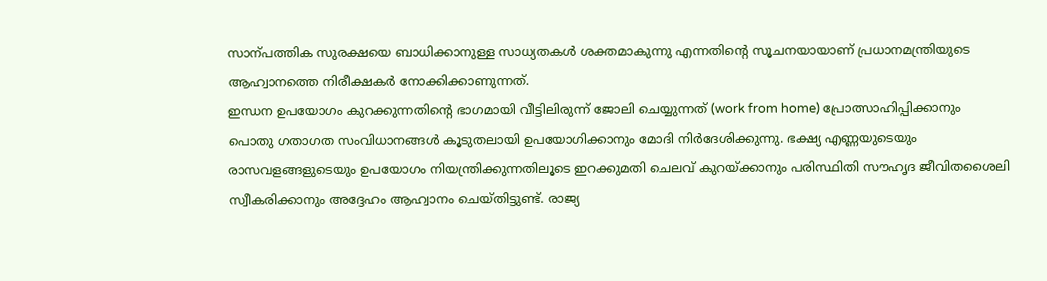സാന്പത്തിക സുരക്ഷയെ ബാധിക്കാനുള്ള സാധ്യതകൾ ശക്തമാകുന്നു എന്നതിന്റെ സൂചനയായാണ് പ്രധാനമന്ത്രിയുടെ ആഹ്വാനത്തെ നിരീക്ഷകർ നോക്കിക്കാണുന്നത്.
ഇന്ധന ഉപയോഗം കുറക്കുന്നതിന്റെ ഭാഗമായി വീട്ടിലിരുന്ന് ജോലി ചെയ്യുന്നത് (work from home) പ്രോത്സാഹിപ്പിക്കാനും പൊതു ഗതാഗത സംവിധാനങ്ങൾ കൂടുതലായി ഉപയോഗിക്കാനും മോദി നിർദേശിക്കുന്നു. ഭക്ഷ്യ എണ്ണയുടെയും രാസവളങ്ങളുടെയും ഉപയോഗം നിയന്ത്രിക്കുന്നതിലൂടെ ഇറക്കുമതി ചെലവ് കുറയ്ക്കാനും പരിസ്ഥിതി സൗഹൃദ ജീവിതശൈലി സ്വീകരിക്കാനും അദ്ദേഹം ആഹ്വാനം ചെയ്തിട്ടുണ്ട്. രാജ്യ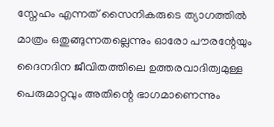സ്നേഹം എന്നത് സൈനികരുടെ ത്യാഗത്തിൽ മാത്രം ഒതുങ്ങുന്നതല്ലെന്നും ഓരോ പൗരന്റേയും ദൈനദിന ജീവിതത്തിലെ ഉത്തരവാദിത്വമുള്ള പെരുമാറ്റവും അതിന്റെ ഭാഗമാണെന്നും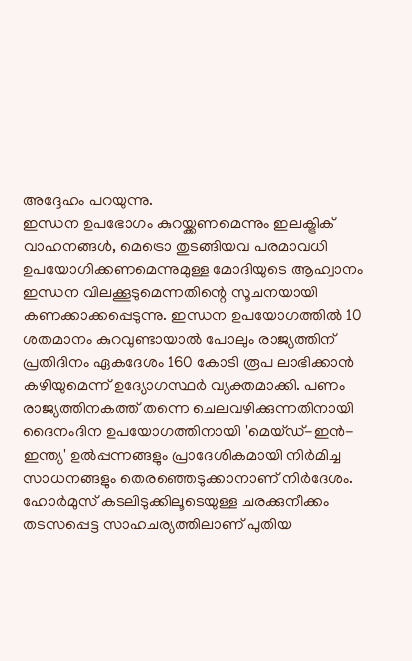അദ്ദേഹം പറയുന്നു.
ഇന്ധന ഉപഭോഗം കുറയ്ക്കണമെന്നും ഇലക്ട്രിക് വാഹനങ്ങൾ, മെട്രൊ തുടങ്ങിയവ പരമാവധി ഉപയോഗിക്കണമെന്നുമുള്ള മോദിയുടെ ആഹ്വാനം ഇന്ധന വിലക്കൂടുമെന്നതിന്റെ സൂചനയായി കണക്കാക്കപ്പെടുന്നു. ഇന്ധന ഉപയോഗത്തിൽ 10 ശതമാനം കുറവുണ്ടായാൽ പോലും രാജ്യത്തിന് പ്രതിദിനം ഏകദേശം 160 കോടി രൂപ ലാഭിക്കാൻ കഴിയുമെന്ന് ഉദ്യോഗസ്ഥർ വ്യക്തമാക്കി. പണം രാജ്യത്തിനകത്ത് തന്നെ ചെലവഴിക്കുന്നതിനായി ദൈനംദിന ഉപയോഗത്തിനായി 'മെയ്ഡ്-ഇൻ-ഇന്ത്യ' ഉൽപ്പന്നങ്ങളും പ്രാദേശികമായി നിർമിച്ച സാധനങ്ങളും തെരഞ്ഞെടുക്കാനാണ് നിർദേശം.
ഹോർമുസ് കടലിടുക്കിലൂടെയുള്ള ചരക്കുനീക്കം തടസപ്പെട്ട സാഹചര്യത്തിലാണ് പുതിയ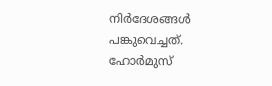നിർദേശങ്ങൾ പങ്കുവെച്ചത്. ഹോർമുസ്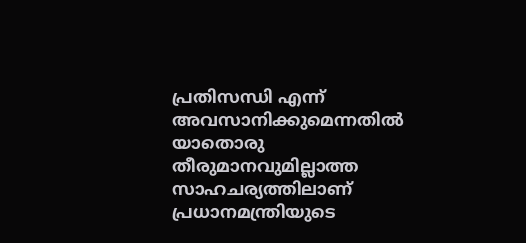പ്രതിസന്ധി എന്ന് അവസാനിക്കുമെന്നതിൽ യാതൊരു തീരുമാനവുമില്ലാത്ത സാഹചര്യത്തിലാണ് പ്രധാനമന്ത്രിയുടെ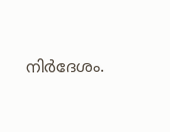നിർദേശം.